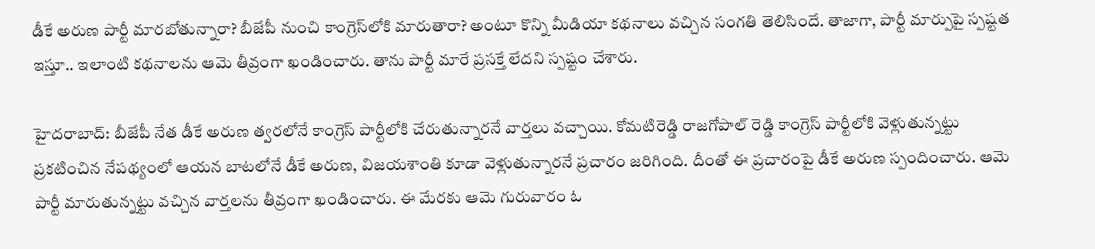డీకే అరుణ పార్టీ మారబోతున్నారా? బీజేపీ నుంచి కాంగ్రెస్‌లోకి మారుతారా? అంటూ కొన్ని మీడియా కథనాలు వచ్చిన సంగతి తెలిసిందే. తాజాగా, పార్టీ మార్పుపై స్పష్టత ఇస్తూ.. ఇలాంటి కథనాలను ఆమె తీవ్రంగా ఖండించారు. తాను పార్టీ మారే ప్రసక్తే లేదని స్పష్టం చేశారు.

హైదరాబాద్: బీజేపీ నేత డీకే అరుణ త్వరలోనే కాంగ్రెస్ పార్టీలోకి చేరుతున్నారనే వార్తలు వచ్చాయి. కోమటిరెడ్డి రాజగోపాల్ రెడ్డి కాంగ్రెస్ పార్టీలోకి వెళ్లుతున్నట్టు ప్రకటించిన నేపథ్యంలో ఆయన బాటలోనే డీకే అరుణ, విజయశాంతి కూడా వెళ్లుతున్నారనే ప్రచారం జరిగింది. దీంతో ఈ ప్రచారంపై డీకే అరుణ స్పందించారు. ఆమె పార్టీ మారుతున్నట్టు వచ్చిన వార్తలను తీవ్రంగా ఖండించారు. ఈ మేరకు ఆమె గురువారం ఓ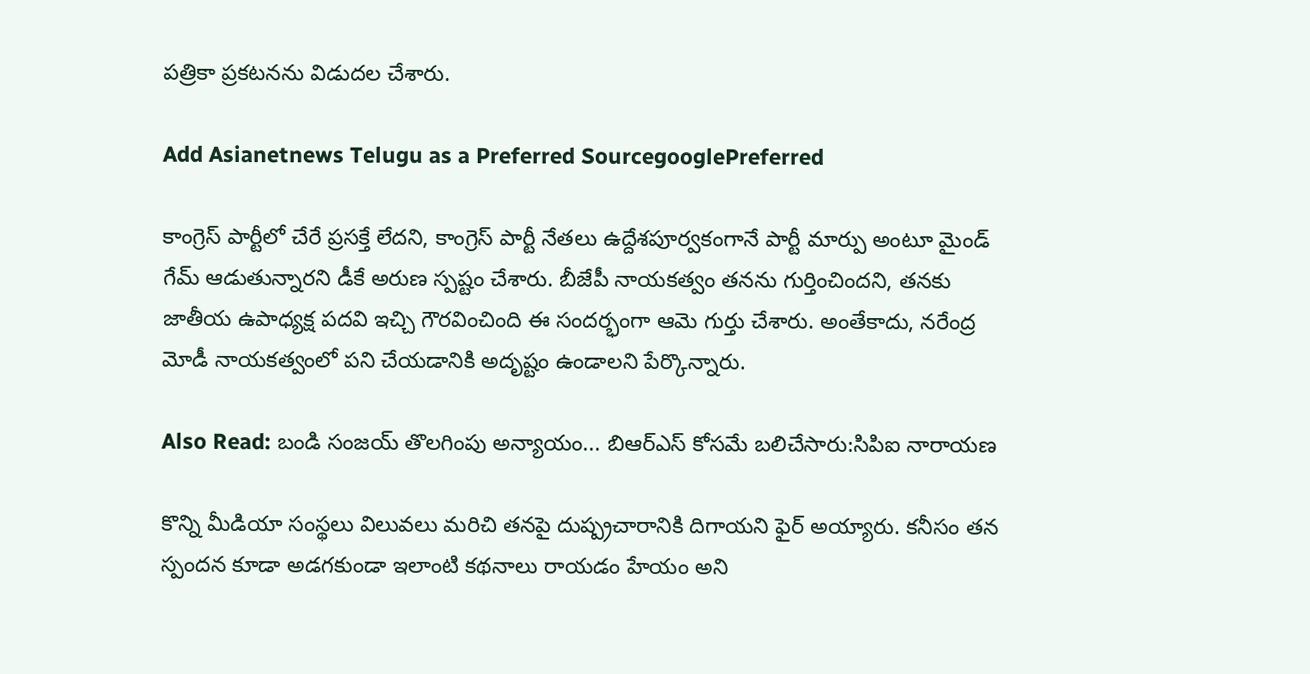పత్రికా ప్రకటనను విడుదల చేశారు.

Add Asianetnews Telugu as a Preferred SourcegooglePreferred

కాంగ్రెస్ పార్టీలో చేరే ప్రసక్తే లేదని, కాంగ్రెస్ పార్టీ నేతలు ఉద్దేశపూర్వకంగానే పార్టీ మార్పు అంటూ మైండ్ గేమ్ ఆడుతున్నారని డీకే అరుణ స్పష్టం చేశారు. బీజేపీ నాయకత్వం తనను గుర్తించిందని, తనకు జాతీయ ఉపాధ్యక్ష పదవి ఇచ్చి గౌరవించింది ఈ సందర్భంగా ఆమె గుర్తు చేశారు. అంతేకాదు, నరేంద్ర మోడీ నాయకత్వంలో పని చేయడానికి అదృష్టం ఉండాలని పేర్కొన్నారు.

Also Read: బండి సంజయ్ తొలగింపు అన్యాయం... బిఆర్ఎస్ కోసమే బలిచేసారు:సిపిఐ నారాయణ

కొన్ని మీడియా సంస్థలు విలువలు మరిచి తనపై దుష్ప్రచారానికి దిగాయని ఫైర్ అయ్యారు. కనీసం తన స్పందన కూడా అడగకుండా ఇలాంటి కథనాలు రాయడం హేయం అని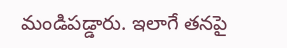మండిపడ్డారు. ఇలాగే తనపై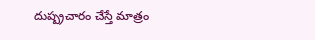దుష్ప్రచారం చేస్తే మాత్రం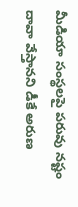మీడియా సంస్థలపై పరువు నష్టం దావా వేస్తానని డీకే అరుణ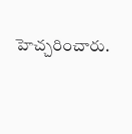హెచ్చరించారు.